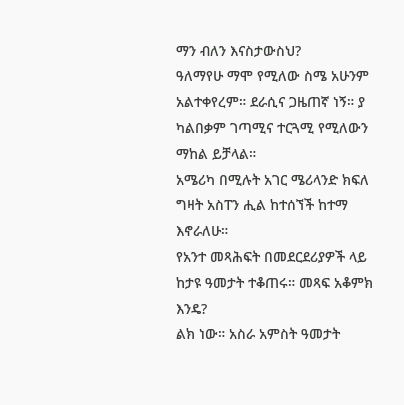ማን ብለን እናስታውስህ?
ዓለማየሁ ማሞ የሚለው ስሜ አሁንም አልተቀየረም። ደራሲና ጋዜጠኛ ነኝ። ያ ካልበቃም ገጣሚና ተርጓሚ የሚለውን ማከል ይቻላል።
አሜሪካ በሚሉት አገር ሜሪላንድ ክፍለ ግዛት አስፐን ሒል ከተሰኘች ከተማ እኖራለሁ።
የአንተ መጻሕፍት በመደርደሪያዎች ላይ ከታዩ ዓመታት ተቆጠሩ። መጻፍ አቆምክ እንዴ?
ልክ ነው። አስራ አምስት ዓመታት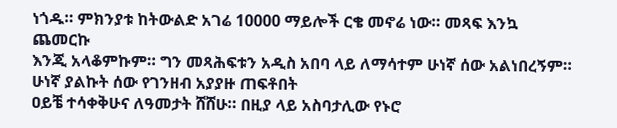ነጎዱ። ምክንያቱ ከትውልድ አገሬ 10000 ማይሎች ርቄ መኖሬ ነው። መጻፍ እንኳ ጨመርኩ
እንጂ አላቆምኩም። ግን መጻሕፍቱን አዲስ አበባ ላይ ለማሳተም ሁነኛ ሰው አልነበረኝም። ሁነኛ ያልኩት ሰው የገንዘብ አያያዙ ጠፍቶበት
ዐይቼ ተሳቀቅሁና ለዓመታት ሸሸሁ። በዚያ ላይ አስባታሊው የኑሮ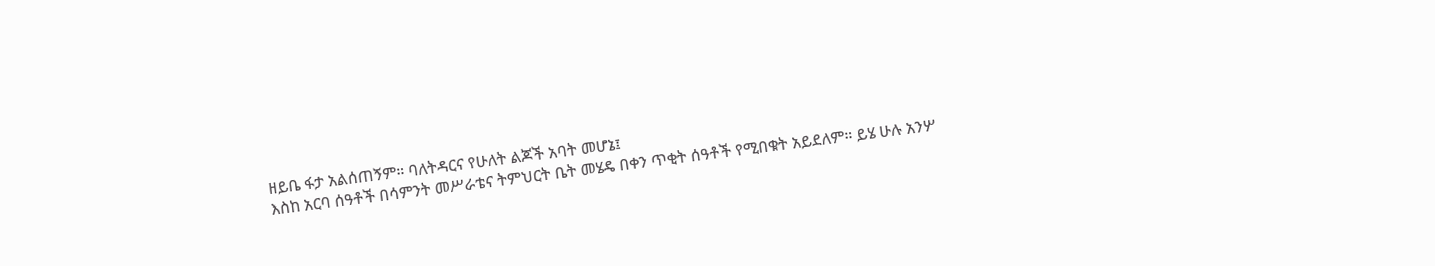ዘይቤ ፋታ አልሰጠኝም። ባለትዳርና የሁለት ልጆች አባት መሆኔ፤
እስከ አርባ ሰዓቶች በሳምንት መሥራቴና ትምህርት ቤት መሄዴ በቀን ጥቂት ሰዓቶች የሚበቁት አይደለም። ይሄ ሁሉ አንሦ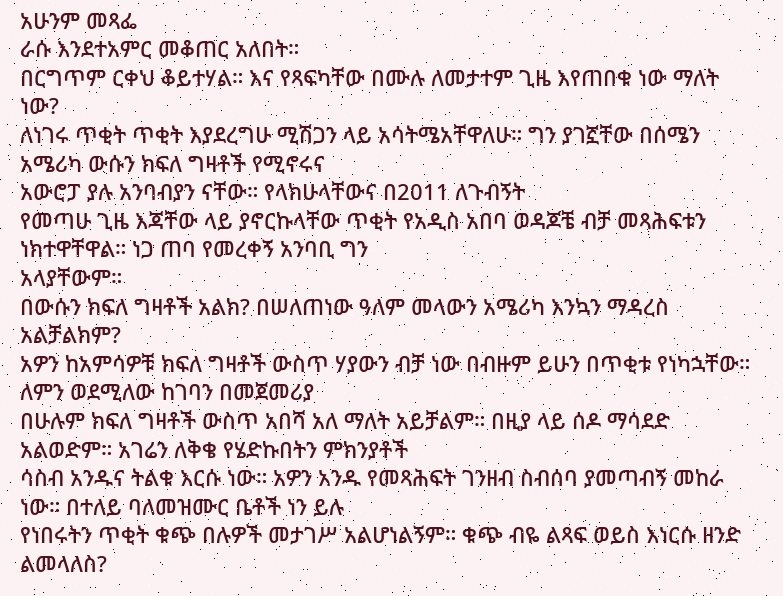አሁንም መጻፌ
ራሱ እንደተአምር መቆጠር አለበት።
በርግጥም ርቀህ ቆይተሃል። እና የጻፍካቸው በሙሉ ለመታተም ጊዜ እየጠበቁ ነው ማለት ነው?
ለነገሩ ጥቂት ጥቂት እያደረግሁ ሚሽጋን ላይ አሳትሜአቸዋለሁ። ግን ያገኟቸው በሰሜን አሜሪካ ውሱን ክፍለ ግዛቶች የሚኖሩና
አውሮፓ ያሉ አንባብያን ናቸው። የላክሁላቸውና በ2011 ለጉብኝት
የመጣሁ ጊዜ እጃቸው ላይ ያኖርኩላቸው ጥቂት የአዲስ አበባ ወዳጆቼ ብቻ መጻሕፍቱን ነክተዋቸዋል። ነጋ ጠባ የመረቀኝ አንባቢ ግን
አላያቸውም።
በውሱን ክፍለ ግዛቶች አልክ? በሠለጠነው ዓለም መላውን አሜሪካ እንኳን ማዳረስ አልቻልክም?
አዎን ከአምሳዎቹ ክፍለ ግዛቶች ውስጥ ሃያውን ብቻ ነው በብዙም ይሁን በጥቂቱ የነካኋቸው። ለምን ወደሚለው ከገባን በመጀመሪያ
በሁሉም ክፍለ ግዛቶች ውስጥ አበሻ አለ ማለት አይቻልም። በዚያ ላይ ሰዶ ማሳደድ አልወድም። አገሬን ለቅቄ የሄድኩበትን ምክንያቶች
ሳስብ አንዱና ትልቁ እርሱ ነው። አዎን አንዱ የመጻሕፍት ገንዘብ ስብሰባ ያመጣብኝ መከራ ነው። በተለይ ባለመዝሙር ቤቶች ነን ይሉ
የነበሩትን ጥቂት ቁጭ በሉዎች መታገሥ አልሆነልኝም። ቁጭ ብዬ ልጻፍ ወይስ እነርሱ ዘንድ ልመላለስ?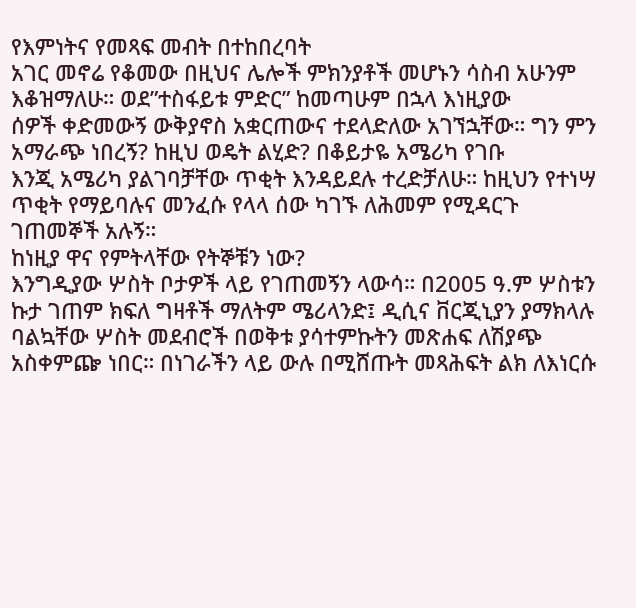የእምነትና የመጻፍ መብት በተከበረባት
አገር መኖሬ የቆመው በዚህና ሌሎች ምክንያቶች መሆኑን ሳስብ አሁንም እቆዝማለሁ። ወደ”ተስፋይቱ ምድር” ከመጣሁም በኋላ እነዚያው
ሰዎች ቀድመውኝ ውቅያኖስ አቋርጠውና ተደላድለው አገኘኋቸው። ግን ምን አማራጭ ነበረኝ? ከዚህ ወዴት ልሂድ? በቆይታዬ አሜሪካ የገቡ
እንጂ አሜሪካ ያልገባቻቸው ጥቂት እንዳይደሉ ተረድቻለሁ። ከዚህን የተነሣ ጥቂት የማይባሉና መንፈሱ የላላ ሰው ካገኙ ለሕመም የሚዳርጉ
ገጠመኞች አሉኝ።
ከነዚያ ዋና የምትላቸው የትኞቹን ነው?
እንግዲያው ሦስት ቦታዎች ላይ የገጠመኝን ላውሳ። በ2005 ዓ.ም ሦስቱን ኩታ ገጠም ክፍለ ግዛቶች ማለትም ሜሪላንድ፤ ዲሲና ቨርጂኒያን ያማክላሉ
ባልኳቸው ሦስት መደብሮች በወቅቱ ያሳተምኩትን መጽሐፍ ለሽያጭ አስቀምጬ ነበር። በነገራችን ላይ ውሉ በሚሸጡት መጻሕፍት ልክ ለእነርሱ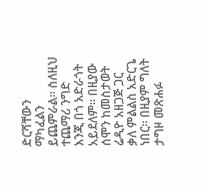ድርሻቸውን ማካፈልን ይጨምራል። ስለዚህ ተጨማሪ ንግድ እንጂ በጎ አድራጎት አይደለም። በዚያው ሰሞን ከመስታወት ሬዲዮ አዘጋጅ ጋር
ቃለ ምልልስ አድርጌ ነበር። በዚያም ግለት ታግዞ መጽሐፉ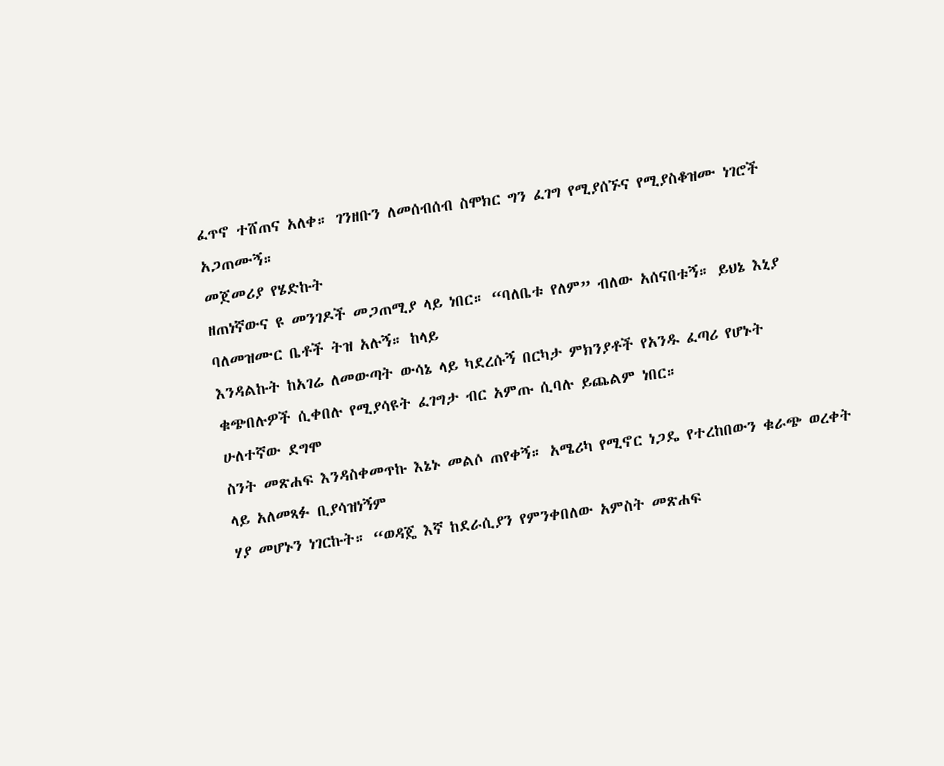ፈጥኖ ተሸጠና አለቀ። ገንዘቡን ለመሰብሰብ ስሞክር ግን ፈገግ የሚያሰኙና የሚያስቆዝሙ ነገሮች አጋጠሙኝ።
መጀመሪያ የሄድኩት
ዘጠነኛውና ዩ መንገዶች መጋጠሚያ ላይ ነበር። “ባለቤቱ የለም” ብለው አሰናበቱኝ። ይህኔ እኒያ ባለመዝሙር ቤቶች ትዝ አሉኝ። ከላይ
እንዳልኩት ከአገሬ ለመውጣት ውሳኔ ላይ ካደረሱኝ በርካታ ምክንያቶች የአንዱ ፈጣሪ የሆኑት ቁጭበሉዎች ሲቀበሉ የሚያሳዩት ፈገግታ ብር አምጡ ሲባሉ ይጨልም ነበር።
ሁለተኛው ደግሞ
ስንት መጽሐፍ እንዳስቀመጥኩ እኔኑ መልሶ ጠየቀኝ። አሜሪካ የሚኖር ነጋዴ የተረከበውን ቁራጭ ወረቀት ላይ አለመጻፉ ቢያሳዝነኝም
ሃያ መሆኑን ነገርኩት። “ወዳጄ እኛ ከደራሲያን የምንቀበለው አምስት መጽሐፍ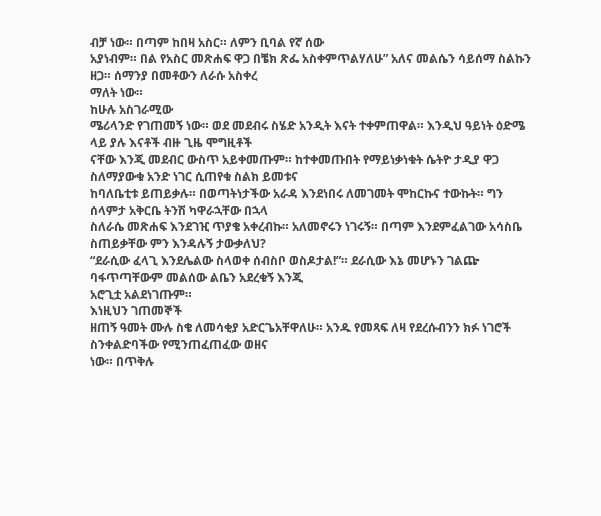ብቻ ነው። በጣም ከበዛ አስር። ለምን ቢባል የኛ ሰው
አያነብም። በል የአስር መጽሐፍ ዋጋ በቼክ ጽፌ አስቀምጥልሃለሁ” አለና መልሴን ሳይሰማ ስልኩን ዘጋ። ሰማንያ በመቶውን ለራሱ አስቀረ
ማለት ነው።
ከሁሉ አስገራሚው
ሜሪላንድ የገጠመኝ ነው። ወደ መደብሩ ስሄድ አንዲት እናት ተቀምጠዋል። እንዲህ ዓይነት ዕድሜ ላይ ያሉ እናቶች ብዙ ጊዜ ሞግዚቶች
ናቸው እንጂ መደብር ውስጥ አይቀመጡም። ከተቀመጡበት የማይነቃነቁት ሴትዮ ታዲያ ዋጋ ስለማያውቁ አንድ ነገር ሲጠየቁ ስልክ ይመቱና
ከባለቤቲቱ ይጠይቃሉ። በወጣትነታችው አራዳ እንደነበሩ ለመገመት ሞከርኩና ተውኩት። ግን ሰላምታ አቅርቤ ትንሽ ካዋራኋቸው በኋላ
ስለራሴ መጽሐፍ እንደገዢ ጥያቄ አቀረብኩ። አለመኖሩን ነገሩኝ። በጣም እንደምፈልገው አሳስቤ ስጠይቃቸው ምን እንዳሉኝ ታውቃለህ?
“ደራሲው ፈላጊ እንደሌልው ስላወቀ ሰብስቦ ወስዶታል!”። ደራሲው እኔ መሆኑን ገልጬ ባፋጥጣቸውም መልሰው ልቤን አደረቁኝ እንጂ
አሮጊቷ አልደነገጡም።
እነዚህን ገጠመኞች
ዘጠኝ ዓመት ሙሉ ስቄ ለመሳቂያ አድርጌአቸዋለሁ። አንዱ የመጻፍ ለዛ የደረሱብንን ክፉ ነገሮች ስንቀልድባችው የሚንጠፈጠፈው ወዘና
ነው። በጥቅሉ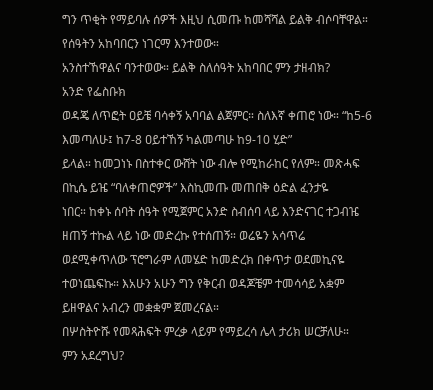ግን ጥቂት የማይባሉ ሰዎች እዚህ ሲመጡ ከመሻሻል ይልቅ ብሶባቸዋል።
የሰዓትን አከባበርን ነገርማ እንተወው።
አንስተኸዋልና ባንተወው። ይልቅ ስለሰዓት አከባበር ምን ታዘብክ?
አንድ የፌስቡክ
ወዳጄ ለጥፎት ዐይቼ ባሳቀኝ አባባል ልጀምር። ስለእኛ ቀጠሮ ነው። “ከ5-6 እመጣለሁ፤ ከ7-8 ዐይተኸኝ ካልመጣሁ ከ9-10 ሂድ”
ይላል። ከመጋነኑ በስተቀር ውሸት ነው ብሎ የሚከራከር የለም። መጽሓፍ በኪሴ ይዤ “ባለቀጠሮዎች” እስኪመጡ መጠበቅ ዕድል ፈንታዬ
ነበር። ከቀኑ ሰባት ሰዓት የሚጀምር አንድ ስብሰባ ላይ እንድናገር ተጋብዤ ዘጠኝ ተኩል ላይ ነው መድረኩ የተሰጠኝ። ወሬዬን አሳጥሬ
ወደሚቀጥለው ፕሮግራም ለመሄድ ከመድረክ በቀጥታ ወደመኪናዬ ተወነጨፍኩ። እአሁን አሁን ግን የቅርብ ወዳጆቼም ተመሳሳይ አቋም ይዘዋልና አብረን መቋቋም ጀመረናል።
በሦስትዮሹ የመጻሕፍት ምረቃ ላይም የማይረሳ ሌላ ታሪክ ሠርቻለሁ።
ምን አደረግህ?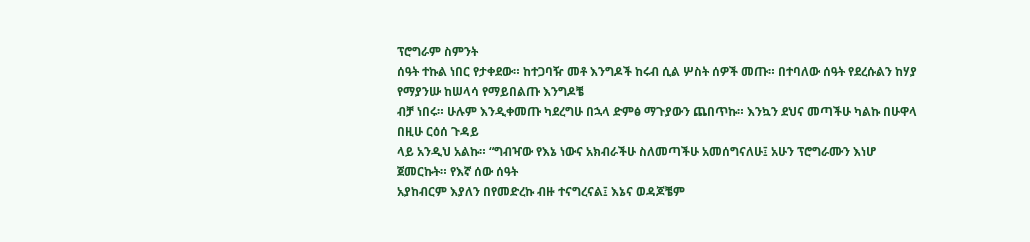ፕሮግራም ስምንት
ሰዓት ተኩል ነበር የታቀደው። ከተጋባዥ መቶ እንግዶች ከሩብ ሲል ሦስት ሰዎች መጡ። በተባለው ሰዓት የደረሱልን ከሃያ የማያንሡ ከሠላሳ የማይበልጡ እንግዶቼ
ብቻ ነበሩ። ሁሉም እንዲቀመጡ ካደረግሁ በኋላ ድምፅ ማጉያውን ጨበጥኩ። እንኳን ደህና መጣችሁ ካልኩ በሁዋላ በዚሁ ርዕሰ ጉዳይ
ላይ አንዲህ አልኩ። “ግብዣው የእኔ ነውና አክብራችሁ ስለመጣችሁ አመሰግናለሁ፤ አሁን ፕሮግራሙን እነሆ ጀመርኩት። የእኛ ሰው ሰዓት
አያከብርም እያለን በየመድረኩ ብዙ ተናግረናል፤ እኔና ወዳጆቼም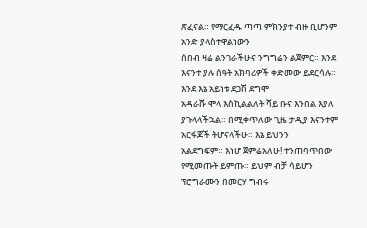ጽፈናል። የማርፈዱ ጣጣ ምክንያተ ብዙ ቢሆንም አንድ ያላስተዋልነውን
ሰበብ ዛሬ ልንገራችሁና ንግግሬን ልጀምር። እንደ እናንተ ያሉ ሰዓት አክባሪዎች ቀድመው ይደርሳሉ። እንደ እኔ አይነቱ ደጋሽ ደግሞ
አዳራሹ ሞላ እስኪልልለት ሻይ ቡና እንበል እያለ ያጉላላችኋል። በሚቀጥለው ጊዜ ታዲያ እናንተም አርፋጆች ትሆናላችሁ። እኔ ይህንን
አልደግፍም። እነሆ ጀምሬአለሁ! ተንጠባጥበው የሚመጡት ይምጡ። ይህም ብቻ ሳይሆን ፕሮግራሙን በመርሃ ግብሩ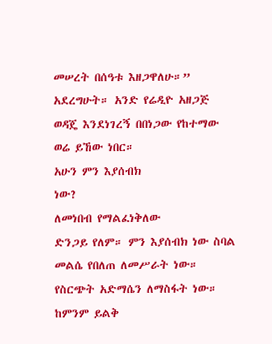መሠረት በሰዓቱ እዘጋዋለሁ።”
አደረግሁት። አንድ የሬዲዮ አዘጋጅ ወዳጄ እንደነገረኝ በበነጋው የከተማው ወሬ ይኸው ነበር።
አሁን ምን እያሰብክ
ነው?
ለመነበብ የማልፈነቅለው
ድንጋይ የለም። ምን እያሰብክ ነው ስባል መልሴ የበለጠ ለመሥራት ነው። የስርጭት አድማሴን ለማስፋት ነው። ከምንም ይልቅ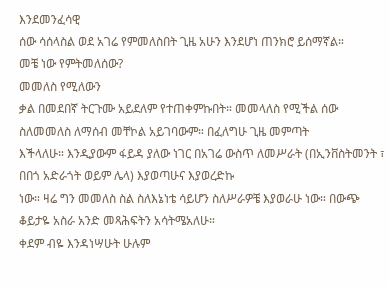እንደመንፈሳዊ
ሰው ሳሰላስል ወደ አገሬ የምመለስበት ጊዜ አሁን እንደሆነ ጠንክሮ ይሰማኛል።
መቼ ነው የምትመለሰው?
መመለስ የሚለውን
ቃል በመደበኛ ትርጉሙ አይደለም የተጠቀምኩበት። መመላለስ የሚችል ሰው ስለመመለስ ለማሰብ መቸኮል አይገባውም። በፈለግሁ ጊዜ መምጣት
እችላለሁ። እንዲያውም ፋይዳ ያለው ነገር በአገሬ ውስጥ ለመሥራት (በኢንቨስትመንት ፣ በበጎ አድራጎት ወይም ሌላ) እያወጣሁና እያወረድኩ
ነው። ዛሬ ግን መመለስ ስል ስለእኔነቴ ሳይሆን ስለሥራዎቼ እያወራሁ ነው። በውጭ ቆይታዬ አስራ አንድ መጻሕፍትን አሳትሜአለሁ።
ቀደም ብዬ እንዳነሣሁት ሁሉም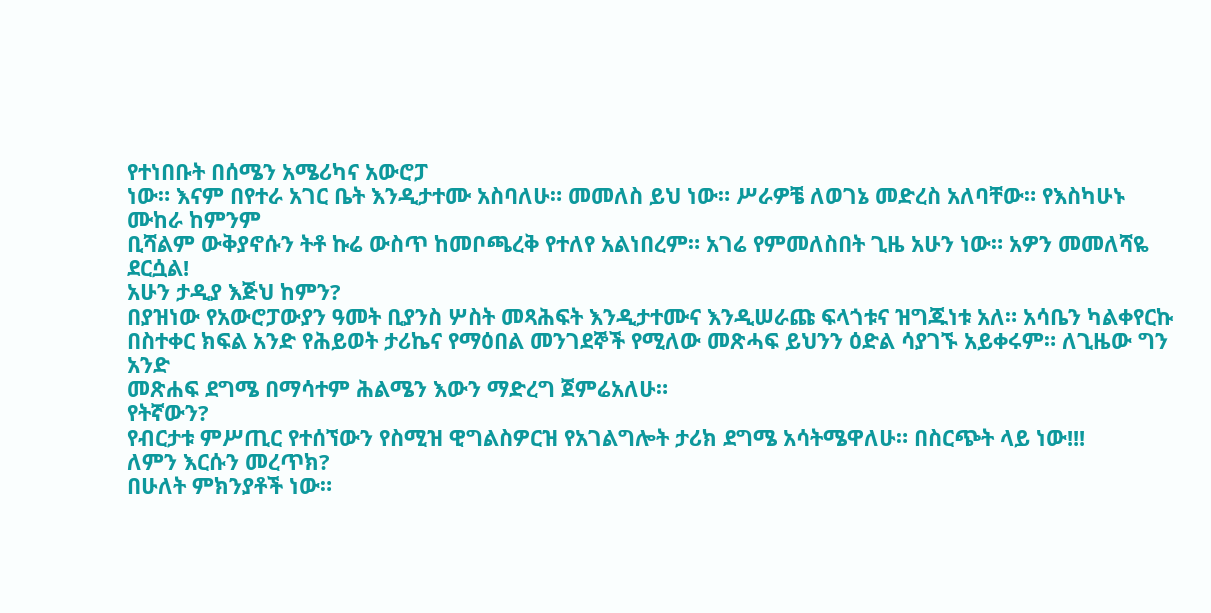የተነበቡት በሰሜን አሜሪካና አውሮፓ
ነው። እናም በየተራ አገር ቤት እንዲታተሙ አስባለሁ። መመለስ ይህ ነው። ሥራዎቼ ለወገኔ መድረስ አለባቸው። የእስካሁኑ ሙከራ ከምንም
ቢሻልም ውቅያኖሱን ትቶ ኩሬ ውስጥ ከመቦጫረቅ የተለየ አልነበረም። አገሬ የምመለስበት ጊዜ አሁን ነው። አዎን መመለሻዬ ደርሷል!
አሁን ታዲያ እጅህ ከምን?
በያዝነው የአውሮፓውያን ዓመት ቢያንስ ሦስት መጻሕፍት እንዲታተሙና እንዲሠራጩ ፍላጎቱና ዝግጁነቱ አለ። አሳቤን ካልቀየርኩ
በስተቀር ክፍል አንድ የሕይወት ታሪኬና የማዕበል መንገደኞች የሚለው መጽሓፍ ይህንን ዕድል ሳያገኙ አይቀሩም። ለጊዜው ግን አንድ
መጽሐፍ ደግሜ በማሳተም ሕልሜን እውን ማድረግ ጀምሬአለሁ።
የትኛውን?
የብርታቱ ምሥጢር የተሰኘውን የስሚዝ ዊግልስዎርዝ የአገልግሎት ታሪክ ደግሜ አሳትሜዋለሁ። በስርጭት ላይ ነው!!!
ለምን እርሱን መረጥክ?
በሁለት ምክንያቶች ነው።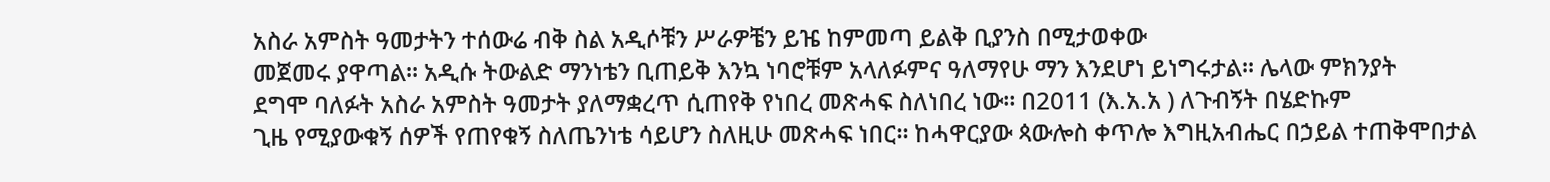አስራ አምስት ዓመታትን ተሰውሬ ብቅ ስል አዲሶቹን ሥራዎቼን ይዤ ከምመጣ ይልቅ ቢያንስ በሚታወቀው
መጀመሩ ያዋጣል። አዲሱ ትውልድ ማንነቴን ቢጠይቅ እንኳ ነባሮቹም አላለፉምና ዓለማየሁ ማን እንደሆነ ይነግሩታል። ሌላው ምክንያት
ደግሞ ባለፉት አስራ አምስት ዓመታት ያለማቋረጥ ሲጠየቅ የነበረ መጽሓፍ ስለነበረ ነው። በ2011 (እ.አ.አ ) ለጉብኝት በሄድኩም
ጊዜ የሚያውቁኝ ሰዎች የጠየቁኝ ስለጤንነቴ ሳይሆን ስለዚሁ መጽሓፍ ነበር። ከሓዋርያው ጳውሎስ ቀጥሎ እግዚአብሔር በኃይል ተጠቅሞበታል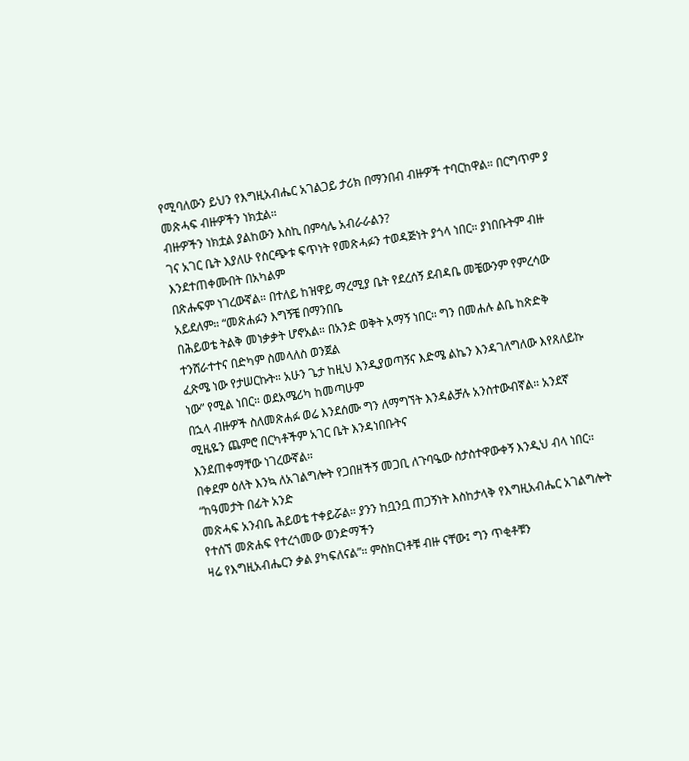የሚባለውን ይህን የእግዚአብሔር አገልጋይ ታሪክ በማንበብ ብዙዎች ተባርከዋል። በርግጥም ያ መጽሓፍ ብዙዎችን ነክቷል።
ብዙዎችን ነክቷል ያልከውን እስኪ በምሳሌ አብራራልን?
ገና አገር ቤት እያለሁ የስርጭቱ ፍጥነት የመጽሓፉን ተወዳጅነት ያጎላ ነበር። ያነበቡትም ብዙ እንደተጠቀሙበት በአካልም
በጽሑፍም ነገረውኛል። በተለይ ከዝዋይ ማረሚያ ቤት የደረሰኝ ደብዳቤ መቼውንም የምረሳው አይደለም። “መጽሐፉን እግኝቼ በማንበቤ
በሕይወቴ ትልቅ መነቃቃት ሆኖአል። በአንድ ወቅት አማኝ ነበር። ግን በመሐሉ ልቤ ከጽድቅ ተንሸራተተና በድካም ስመላለስ ወንጀል
ፈጽሜ ነው የታሠርኩት። አሁን ጌታ ከዚህ እንዲያወጣኝና እድሜ ልኬን እንዳገለግለው እየጸለይኩ ነው” የሚል ነበር። ወደአሜሪካ ከመጣሁም
በኋላ ብዙዎች ስለመጽሐፉ ወሬ እንደሰሙ ግን ለማግኘት እንዳልቻሉ አንስተውብኛል። አንደኛ ሚዜዬን ጨምሮ በርካቶችም አገር ቤት እንዳነበቡትና
እንደጠቀማቸው ነገረውኛል።
በቀደም ዕለት እንኳ ለአገልግሎት የጋበዘችኝ መጋቢ ለጉባዔው ስታስተዋውቀኝ እንዲህ ብላ ነበር። “ከዓመታት በፊት አንድ
መጽሓፍ አንብቤ ሕይወቴ ተቀይሯል። ያንን ከቧንቧ ጠጋኝነት እስከታላቅ የእግዚአብሔር አገልግሎት የተሰኘ መጽሐፍ የተረጎመው ወንድማችን
ዛሬ የእግዚአብሔርን ቃል ያካፍለናል”። ምስክርነቶቹ ብዙ ናቸው፤ ግን ጥቂቶቹን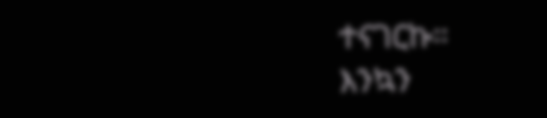ተናገርኩ።
እንኳን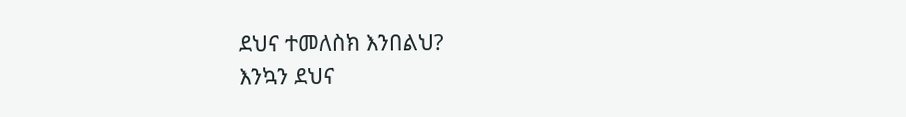ደህና ተመለስክ እንበልህ?
እንኳን ደህና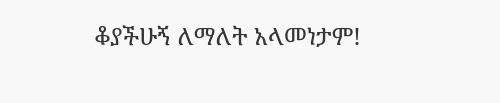ቆያችሁኝ ለማለት አላመነታም!